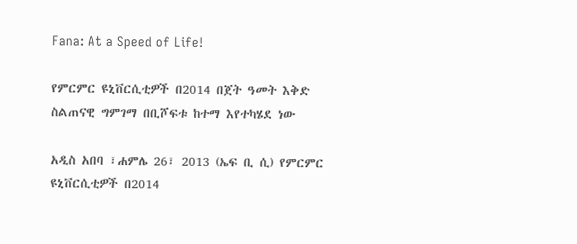Fana: At a Speed of Life!

የምርምር ዩኒቨርሲቲዎች በ2014 በጀት ዓመት እቅድ ስልጠናዊ ግምገማ በቢሾፍቱ ከተማ እየተካሄደ ነው

አዲስ አበባ ፣ሐምሌ 26፣ 2013 (ኤፍ ቢ ሲ) የምርምር ዩኒቨርሲቲዎች በ2014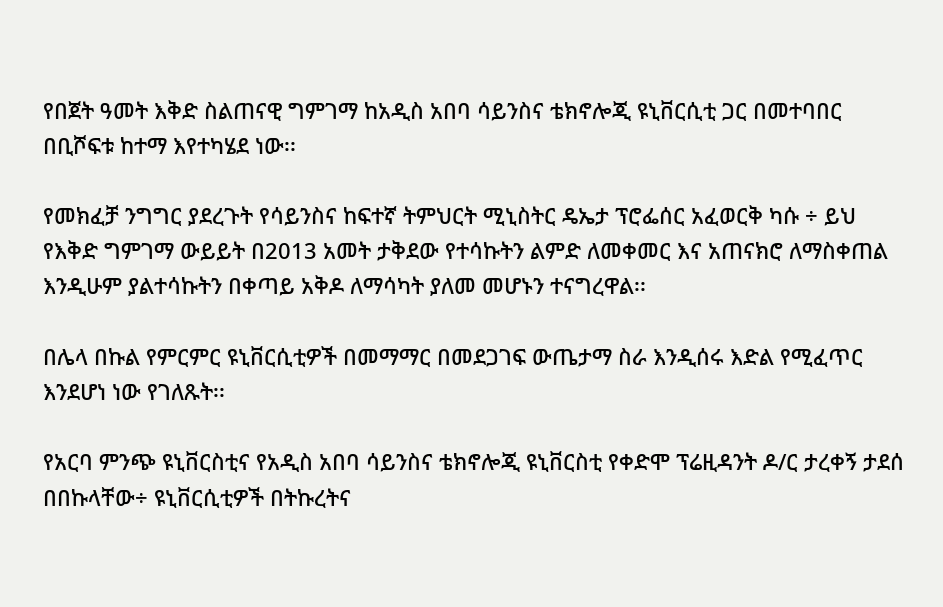የበጀት ዓመት እቅድ ስልጠናዊ ግምገማ ከአዲስ አበባ ሳይንስና ቴክኖሎጂ ዩኒቨርሲቲ ጋር በመተባበር በቢሾፍቱ ከተማ እየተካሄደ ነው፡፡

የመክፈቻ ንግግር ያደረጉት የሳይንስና ከፍተኛ ትምህርት ሚኒስትር ዴኤታ ፕሮፌሰር አፈወርቅ ካሱ ÷ ይህ የእቅድ ግምገማ ውይይት በ2013 አመት ታቅደው የተሳኩትን ልምድ ለመቀመር እና አጠናክሮ ለማስቀጠል እንዲሁም ያልተሳኩትን በቀጣይ አቅዶ ለማሳካት ያለመ መሆኑን ተናግረዋል፡፡

በሌላ በኩል የምርምር ዩኒቨርሲቲዎች በመማማር በመደጋገፍ ውጤታማ ስራ እንዲሰሩ እድል የሚፈጥር እንደሆነ ነው የገለጹት፡፡

የአርባ ምንጭ ዩኒቨርስቲና የአዲስ አበባ ሳይንስና ቴክኖሎጂ ዩኒቨርስቲ የቀድሞ ፕሬዚዳንት ዶ/ር ታረቀኝ ታደሰ በበኩላቸው÷ ዩኒቨርሲቲዎች በትኩረትና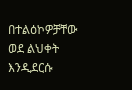በተልዕኮዎቻቸው ወደ ልህቀት እንዲደርሱ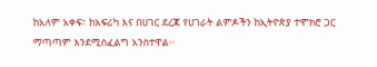ከአለም አቀፍ፣ ከአፍሪካ እና በሀገር ደረጃ የሀገራት ልምዶችን ከኢትዮጵያ ተሞክሮ ጋር ማጣጣም እንደሚስፈልግ አንስተዋል፡፡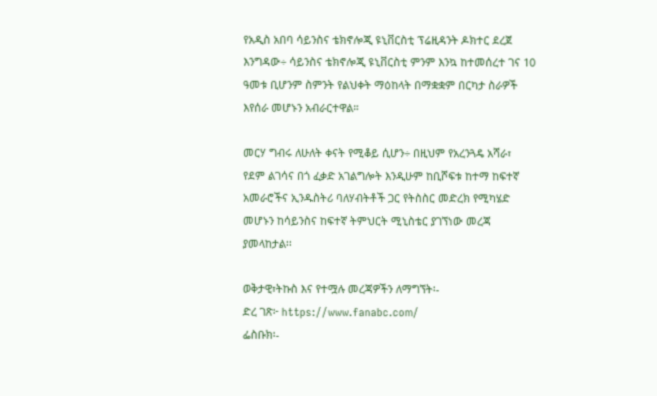የአዲስ አበባ ሳይንስና ቴክኖሎጂ ዩኒቨርስቲ ፕሬዚዳንት ዶክተር ደረጀ እንግዳው÷ ሳይንስና ቴክኖሎጂ ዩኒቨርስቲ ምንም እንኳ ከተመሰረተ ገና 10 ዓመቱ ቢሆንም ስምንት የልህቀት ማዕከላት በማቋቋም በርካታ ስራዎች እየሰራ መሆኑን አብራርተዋል።

መርሃ ግብሩ ለሁለት ቀናት የሚቆይ ሲሆን÷ በዚህም የአረንጓዴ አሻራ፣ የደም ልገሳና በጎ ፈቃድ አገልግሎት እንዲሁም ከቢሾፍቱ ከተማ ከፍተኛ አመራሮችና ኢንዱስትሪ ባለሃብትቶች ጋር የትስስር መድረክ የሚካሄድ መሆኑን ከሳይንስና ከፍተኛ ትምህርት ሚኒስቴር ያገኘነው መረጃ ያመላከታል፡፡

ወቅታዊ፣ትኩስ እና የተሟሉ መረጃዎችን ለማግኘት፡-
ድረ ገጽ፦ https://www.fanabc.com/
ፌስቡክ፡-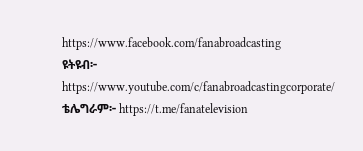https://www.facebook.com/fanabroadcasting
ዩትዩብ፦ https://www.youtube.com/c/fanabroadcastingcorporate/
ቴሌግራም፦ https://t.me/fanatelevision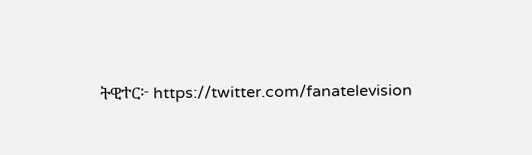ትዊተር፦ https://twitter.com/fanatelevision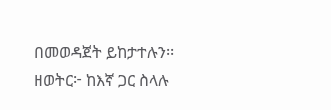በመወዳጀት ይከታተሉን፡፡
ዘወትር፦ ከእኛ ጋር ስላሉ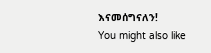እናመሰግናለን!
You might also like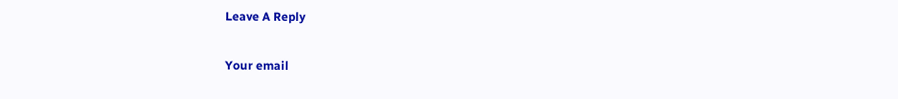Leave A Reply

Your email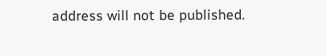address will not be published.